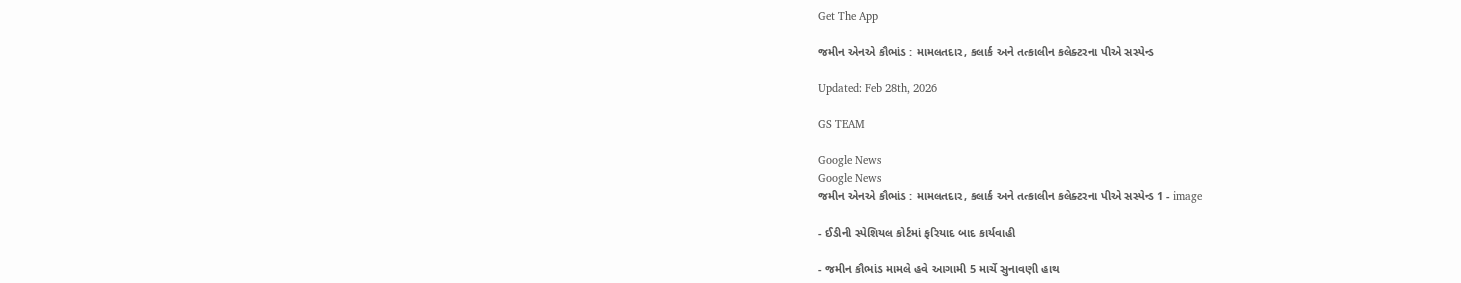Get The App

જમીન એનએ કૌભાંડ : મામલતદાર, કલાર્ક અને તત્કાલીન કલેક્ટરના પીએ સસ્પેન્ડ

Updated: Feb 28th, 2026

GS TEAM

Google News
Google News
જમીન એનએ કૌભાંડ : મામલતદાર, કલાર્ક અને તત્કાલીન કલેક્ટરના પીએ સસ્પેન્ડ 1 - image

- ઈડીની સ્પેશિયલ કોર્ટમાં ફરિયાદ બાદ કાર્યવાહી

- જમીન કૌભાંડ મામલે હવે આગામી 5 માર્ચે સુનાવણી હાથ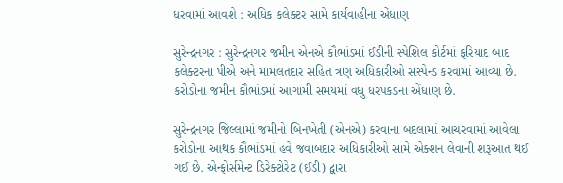ધરવામાં આવશે : અધિક કલેક્ટર સામે કાર્યવાહીના એંધાણ

સુરેન્દ્રનગર : સુરેન્દ્રનગર જમીન એનએ કૌભાંડમાં ઈડીની સ્પેશિલ કોર્ટમાં ફરિયાદ બાદ કલેક્ટરના પીએ અને મામલતદાર સહિત ત્રણ અધિકારીઓ સસ્પેન્ડ કરવામાં આવ્યા છે. કરોડોના જમીન કૌભાંડમાં આગામી સમયમાં વધુ ધરપકડના એંધાણ છે.

સુરેન્દ્રનગર જિલ્લામાં જમીનો બિનખેતી (એનએ) કરવાના બદલામાં આચરવામાં આવેલા કરોડોના આથક કૌભાંડમાં હવે જવાબદાર અધિકારીઓ સામે એક્શન લેવાની શરૂઆત થઈ ગઈ છે. એન્ફોર્સમેન્ટ ડિરેક્ટોરેટ (ઈડી) દ્વારા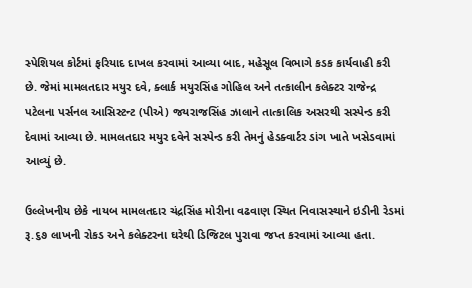સ્પેશિયલ કોર્ટમાં ફરિયાદ દાખલ કરવામાં આવ્યા બાદ, મહેસૂલ વિભાગે કડક કાર્યવાહી કરી છે. જેમાં મામલતદાર મયુર દવે, ક્લાર્ક મયુરસિંહ ગોહિલ અને તત્કાલીન કલેક્ટર રાજેન્દ્ર પટેલના પર્સનલ આસિસ્ટન્ટ (પીએ) જયરાજસિંહ ઝાલાને તાત્કાલિક અસરથી સસ્પેન્ડ કરી દેવામાં આવ્યા છે. મામલતદાર મયુર દવેને સસ્પેન્ડ કરી તેમનું હેડક્વાર્ટર ડાંગ ખાતે ખસેડવામાં આવ્યું છે.

ઉલ્લેખનીય છેકે નાયબ મામલતદાર ચંદ્રસિંહ મોરીના વઢવાણ સ્થિત નિવાસસ્થાને ઇડીની રેડમાં રૂ.૬૭ લાખની રોકડ અને કલેક્ટરના ઘરેથી ડિજિટલ પુરાવા જપ્ત કરવામાં આવ્યા હતા.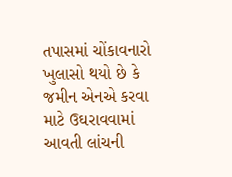તપાસમાં ચોંકાવનારો ખુલાસો થયો છે કે જમીન એનએ કરવા માટે ઉઘરાવવામાં આવતી લાંચની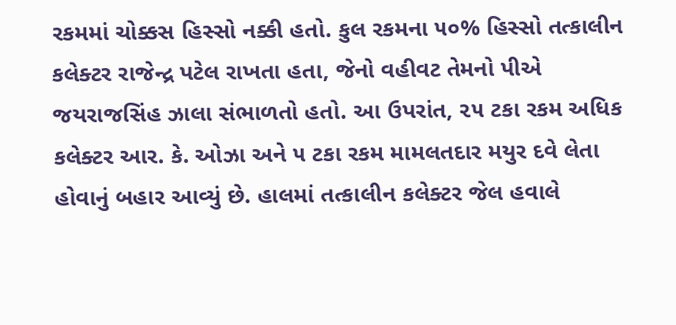રકમમાં ચોક્કસ હિસ્સો નક્કી હતો. કુલ રકમના ૫૦% હિસ્સો તત્કાલીન કલેક્ટર રાજેન્દ્ર પટેલ રાખતા હતા, જેનો વહીવટ તેમનો પીએ જયરાજસિંહ ઝાલા સંભાળતો હતો. આ ઉપરાંત, ૨૫ ટકા રકમ અધિક કલેક્ટર આર. કે. ઓઝા અને ૫ ટકા રકમ મામલતદાર મયુર દવે લેતા હોવાનું બહાર આવ્યું છે. હાલમાં તત્કાલીન કલેક્ટર જેલ હવાલે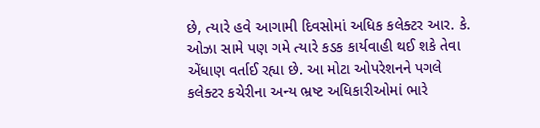છે, ત્યારે હવે આગામી દિવસોમાં અધિક કલેક્ટર આર. કે. ઓઝા સામે પણ ગમે ત્યારે કડક કાર્યવાહી થઈ શકે તેવા એંધાણ વર્તાઈ રહ્યા છે. આ મોટા ઓપરેશનને પગલે કલેક્ટર કચેરીના અન્ય ભ્રષ્ટ અધિકારીઓમાં ભારે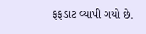ફફડાટ વ્યાપી ગયો છે.